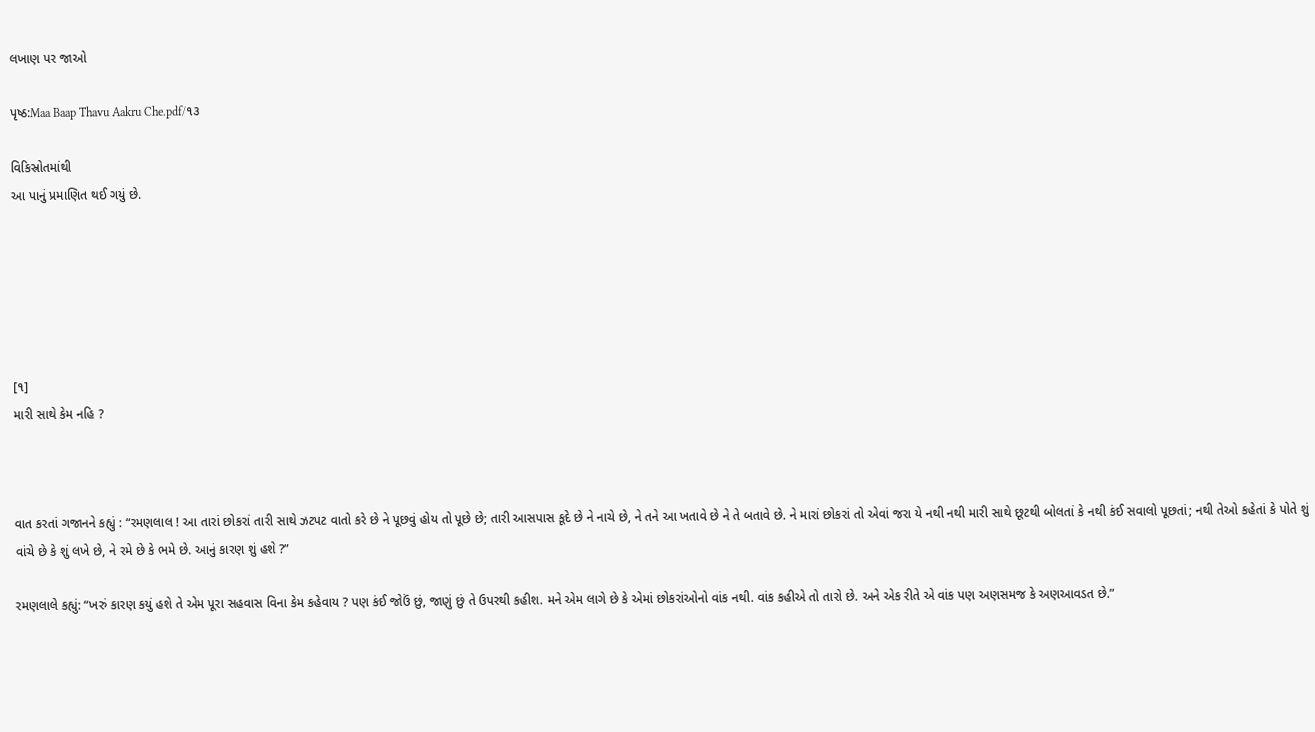લખાણ પર જાઓ

પૃષ્ઠ:Maa Baap Thavu Aakru Che.pdf/૧૩

વિકિસ્રોતમાંથી
આ પાનું પ્રમાણિત થઈ ગયું છે.






[૧]
મારી સાથે કેમ નહિ ?



વાત કરતાં ગજાનને કહ્યું : “રમણલાલ ! આ તારાં છોકરાં તારી સાથે ઝટપટ વાતો કરે છે ને પૂછવું હોય તો પૂછે છે; તારી આસપાસ કૂદે છે ને નાચે છે, ને તને આ ખતાવે છે ને તે બતાવે છે. ને મારાં છોકરાં તો એવાં જરા યે નથી નથી મારી સાથે છૂટથી બોલતાં કે નથી કંઈ સવાલો પૂછતાં; નથી તેઓ કહેતાં કે પોતે શું વાંચે છે કે શું લખે છે, ને રમે છે કે ભમે છે. આનું કારણ શું હશે ?”

રમણલાલે કહ્યું: “ખરું કારણ કયું હશે તે એમ પૂરા સહવાસ વિના કેમ કહેવાય ? પણ કંઈ જોઉં છું, જાણું છું તે ઉપરથી કહીશ. મને એમ લાગે છે કે એમાં છોકરાંઓનો વાંક નથી. વાંક કહીએ તો તારો છે. અને એક રીતે એ વાંક પણ અણસમજ કે અણઆવડત છે.”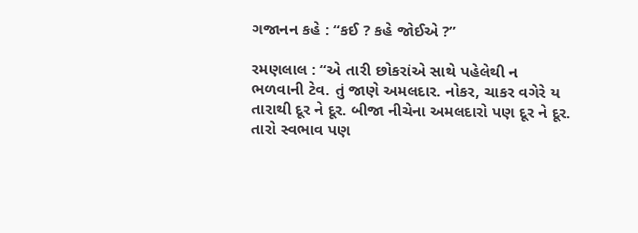ગજાનન કહે : “કઈ ? કહે જોઈએ ?”

રમણલાલ : “એ તારી છોકરાંએ સાથે પહેલેથી ન ભળવાની ટેવ. તું જાણે અમલદાર. નોકર, ચાકર વગેરે ય તારાથી દૂર ને દૂર. બીજા નીચેના અમલદારો પણ દૂર ને દૂર. તારો સ્વભાવ પણ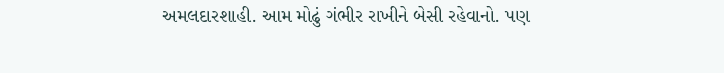અમલદારશાહી. આમ મોઢું ગંભીર રાખીને બેસી રહેવાનો. પણ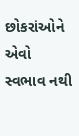છોકરાંઓને એવો સ્વભાવ નથી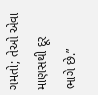ગમતો; તેઓ એવા માણસથી દૂર ભાગે છે.”